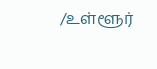/உள்ளூர்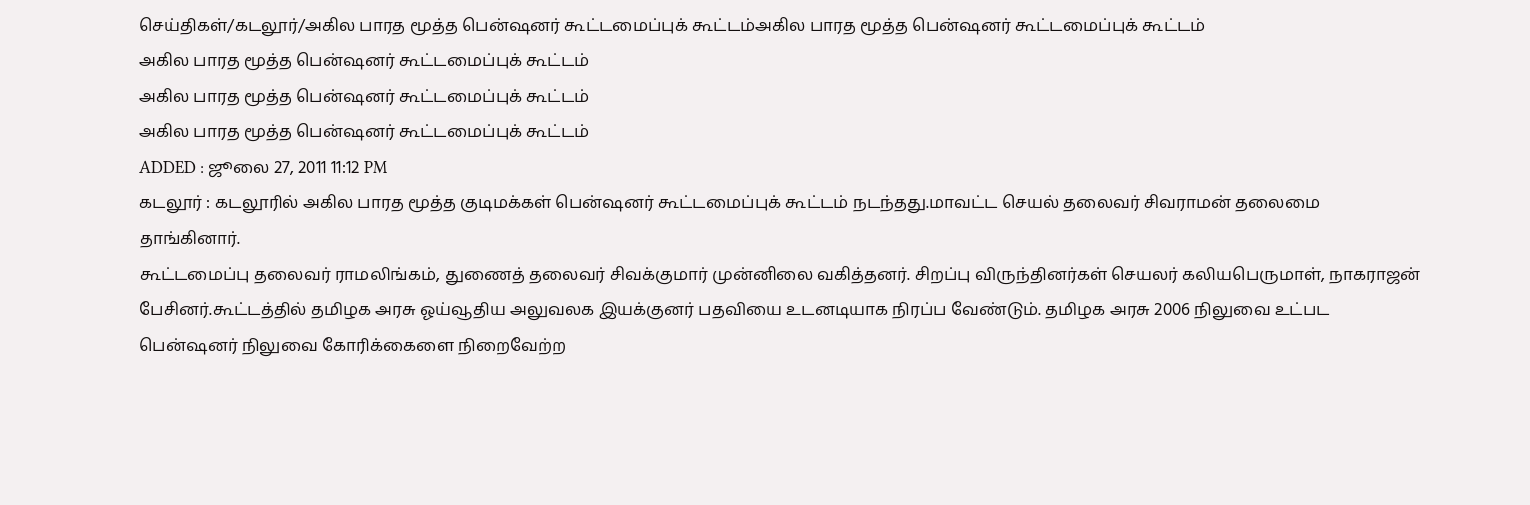செய்திகள்/கடலூர்/அகில பாரத மூத்த பென்ஷனர் கூட்டமைப்புக் கூட்டம்அகில பாரத மூத்த பென்ஷனர் கூட்டமைப்புக் கூட்டம்
அகில பாரத மூத்த பென்ஷனர் கூட்டமைப்புக் கூட்டம்
அகில பாரத மூத்த பென்ஷனர் கூட்டமைப்புக் கூட்டம்
அகில பாரத மூத்த பென்ஷனர் கூட்டமைப்புக் கூட்டம்
ADDED : ஜூலை 27, 2011 11:12 PM
கடலூர் : கடலூரில் அகில பாரத மூத்த குடிமக்கள் பென்ஷனர் கூட்டமைப்புக் கூட்டம் நடந்தது.மாவட்ட செயல் தலைவர் சிவராமன் தலைமை தாங்கினார்.
கூட்டமைப்பு தலைவர் ராமலிங்கம், துணைத் தலைவர் சிவக்குமார் முன்னிலை வகித்தனர். சிறப்பு விருந்தினர்கள் செயலர் கலியபெருமாள், நாகராஜன் பேசினர்.கூட்டத்தில் தமிழக அரசு ஓய்வூதிய அலுவலக இயக்குனர் பதவியை உடனடியாக நிரப்ப வேண்டும். தமிழக அரசு 2006 நிலுவை உட்பட பென்ஷனர் நிலுவை கோரிக்கைளை நிறைவேற்ற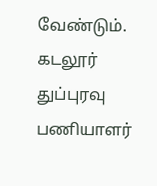வேண்டும். கடலூர் துப்புரவு பணியாளர்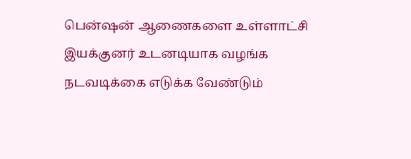பென்ஷன் ஆணைகளை உள்ளாட்சி இயக்குனர் உடனடியாக வழங்க நடவடிக்கை எடுக்க வேண்டும்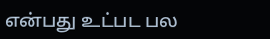என்பது உட்பட பல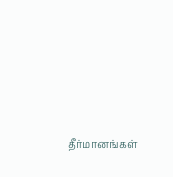தீர்மானங்கள்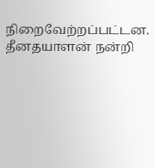நிறைவேற்றப்பட்டன. தீனதயாளன் நன்றி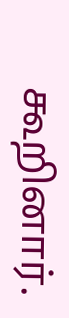கூறினார்.